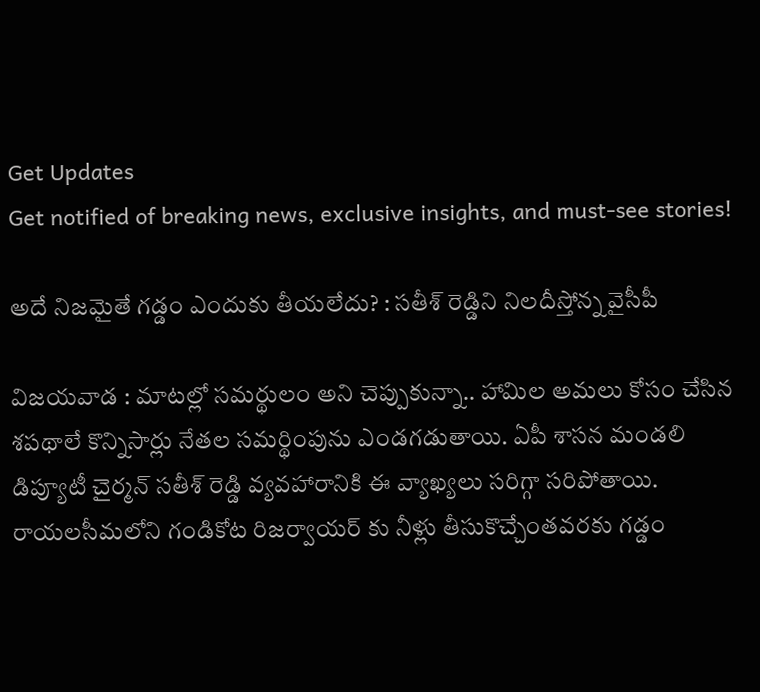Get Updates
Get notified of breaking news, exclusive insights, and must-see stories!

అదే నిజమైతే గడ్డం ఎందుకు తీయలేదు? : సతీశ్ రెడ్డిని నిలదీస్తోన్న వైసీపీ

విజయవాడ : మాటల్లో సమర్థులం అని చెప్పుకున్నా.. హామిల అమలు కోసం చేసిన శపథాలే కొన్నిసార్లు నేతల సమర్థింపును ఎండగడుతాయి. ఏపీ శాసన మండలి డిప్యూటీ చైర్మన్ సతీశ్ రెడ్డి వ్యవహారానికి ఈ వ్యాఖ్యలు సరిగ్గా సరిపోతాయి. రాయలసీమలోని గండికోట రిజర్వాయర్ కు నీళ్లు తీసుకొచ్చేంతవరకు గడ్డం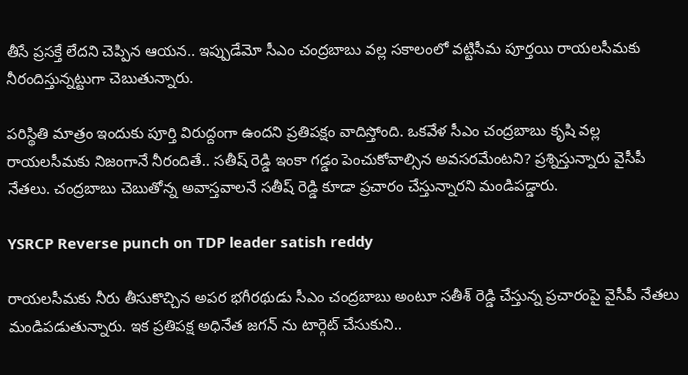తీసే ప్రసక్తే లేదని చెప్పిన ఆయన.. ఇప్పుడేమో సీఎం చంద్రబాబు వల్ల సకాలంలో వట్టిసీమ పూర్తయి రాయలసీమకు నీరందిస్తున్నట్టుగా చెబుతున్నారు.

పరిస్థితి మాత్రం ఇందుకు పూర్తి విరుద్దంగా ఉందని ప్రతిపక్షం వాదిస్తోంది. ఒకవేళ సీఎం చంద్రబాబు కృషి వల్ల రాయలసీమకు నిజంగానే నీరందితే.. సతీష్ రెడ్డి ఇంకా గడ్డం పెంచుకోవాల్సిన అవసరమేంటని? ప్రశ్నిస్తున్నారు వైసీపీ నేతలు. చంద్రబాబు చెబుతోన్న అవాస్తవాలనే సతీష్ రెడ్డి కూడా ప్రచారం చేస్తున్నారని మండిపడ్డారు.

YSRCP Reverse punch on TDP leader satish reddy

రాయలసీమకు నీరు తీసుకొచ్చిన అపర భగీరథుడు సీఎం చంద్రబాబు అంటూ సతీశ్ రెడ్డి చేస్తున్న ప్రచారంపై వైసీపీ నేతలు మండిపడుతున్నారు. ఇక ప్రతిపక్ష అధినేత జగన్ ను టార్గెట్ చేసుకుని..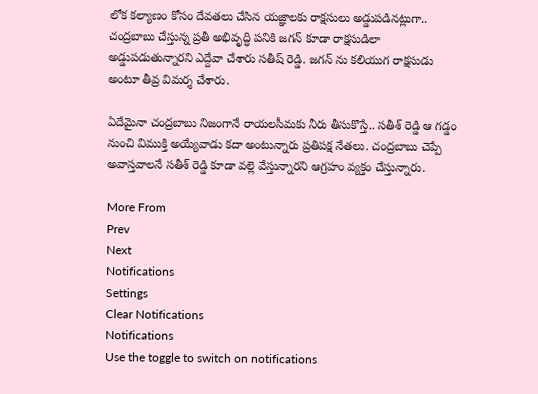లోక కల్యాణం కోసం దేవతలు చేసిన యజ్ఞాలకు రాక్షసులు అడ్డుపడినట్లుగా.. చంద్రబాబు చేస్తున్న ప్రతీ అభివృద్ధి పనికి జగన్ కూడా రాక్షసుడిలా అడ్డుపడుతున్నారని ఎద్దేవా చేశారు సతీష్ రెడ్డి. జగన్ ను కలియుగ రాక్షసుడు అంటూ తీవ్ర విమర్శ చేశారు.

ఏదేమైనా చంద్రబాబు నిజంగానే రాయలసీమకు నీరు తీసుకొస్తే.. సతీశ్ రెడ్డి ఆ గడ్డం నుంచి విముక్తి అయ్యేవాడు కదా అంటున్నారు ప్రతిపక్ష నేతలు. చంద్రబాబు చెప్పే అవాస్తవాలనే సతీశ్ రెడ్డి కూడా వల్లె వేస్తున్నారని ఆగ్రహం వ్యక్తం చేస్తున్నారు.

More From
Prev
Next
Notifications
Settings
Clear Notifications
Notifications
Use the toggle to switch on notifications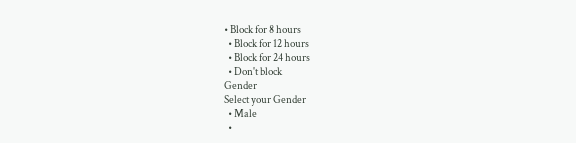• Block for 8 hours
  • Block for 12 hours
  • Block for 24 hours
  • Don't block
Gender
Select your Gender
  • Male
  •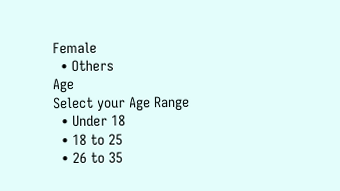Female
  • Others
Age
Select your Age Range
  • Under 18
  • 18 to 25
  • 26 to 35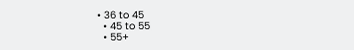• 36 to 45
  • 45 to 55
  • 55+